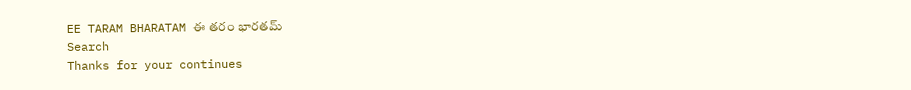EE TARAM BHARATAM ఈ తరం భారతమ్
Search
Thanks for your continues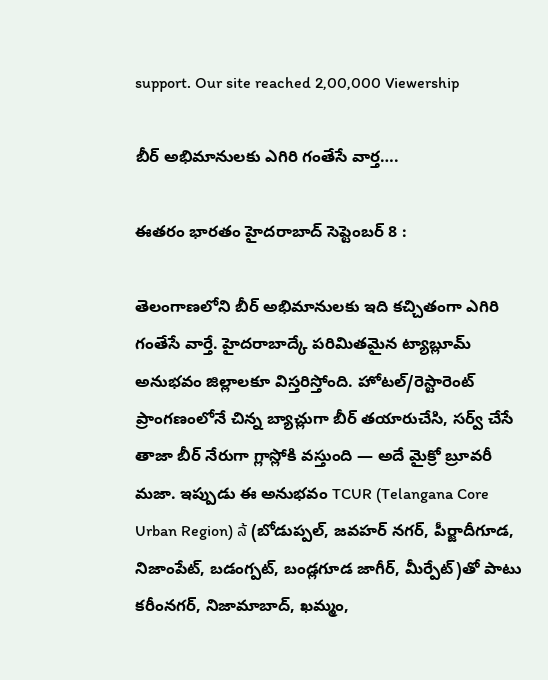support. Our site reached 2,00,000 Viewership

బీర్ అభిమానులకు ఎగిరి గంతేసే వార్త….

ఈతరం భారతం హైదరాబాద్ సెప్టెంబర్ 8 :

తెలంగాణలోని బీర్ అభిమానులకు ఇది కచ్చితంగా ఎగిరి గంతేసే వార్తే. హైదరాబాద్కే పరిమితమైన ట్యాబ్లూమ్ అనుభవం జిల్లాలకూ విస్తరిస్తోంది. హోటల్/రెస్టారెంట్ ప్రాంగణంలోనే చిన్న బ్యాచ్లుగా బీర్ తయారుచేసి, సర్వ్ చేసే తాజా బీర్ నేరుగా గ్లాస్లోకి వస్తుంది — అదే మైక్రో బ్రూవరీ మజా. ఇప్పుడు ఈ అనుభవం TCUR (Telangana Core Urban Region) ລ້ (బోడుప్పల్, జవహర్ నగర్, పీర్జాదీగూడ, నిజాంపేట్, బడంగ్పట్, బండ్లగూడ జాగీర్, మీర్పేట్)తో పాటు కరీంనగర్, నిజామాబాద్, ఖమ్మం,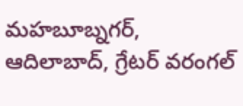మహబూబ్నగర్, ఆదిలాబాద్, గ్రేటర్ వరంగల్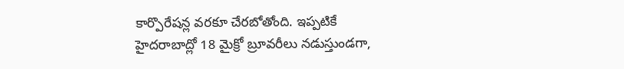కార్పొరేషన్ల వరకూ చేరబోతోంది. ఇప్పటికే హైదరాబాద్లో 18 మైక్రో బ్రూవరీలు నడుస్తుండగా,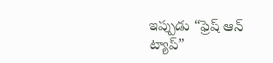ఇప్పుడు “ఫ్రెష్ ఆన్ ట్యాప్”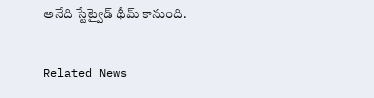అనేది స్టేట్వైడ్ థీమ్ కానుంది.

Related News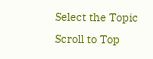Select the Topic
Scroll to Top